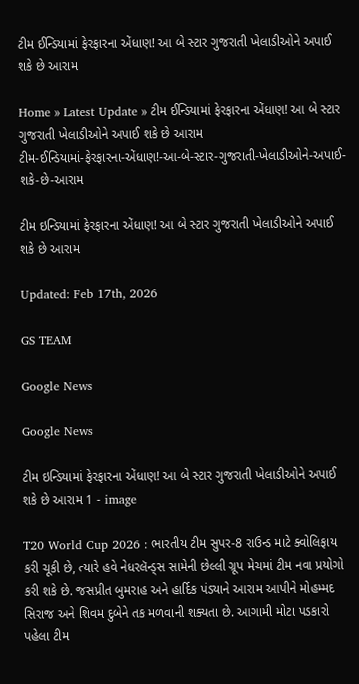ટીમ ઈન્ડિયામાં ફેરફારના એંધાણ! આ બે સ્ટાર ગુજરાતી ખેલાડીઓને અપાઈ શકે છે આરામ

Home » Latest Update » ટીમ ઈન્ડિયામાં ફેરફારના એંધાણ! આ બે સ્ટાર ગુજરાતી ખેલાડીઓને અપાઈ શકે છે આરામ
ટીમ-ઈન્ડિયામાં-ફેરફારના-એંધાણ!-આ-બે-સ્ટાર-ગુજરાતી-ખેલાડીઓને-અપાઈ-શકે-છે-આરામ

ટીમ ઇન્ડિયામાં ફેરફારના એંધાણ! આ બે સ્ટાર ગુજરાતી ખેલાડીઓને અપાઈ શકે છે આરામ

Updated: Feb 17th, 2026

GS TEAM

Google News

Google News

ટીમ ઇન્ડિયામાં ફેરફારના એંધાણ! આ બે સ્ટાર ગુજરાતી ખેલાડીઓને અપાઈ શકે છે આરામ 1 - image

T20 World Cup 2026 : ભારતીય ટીમ સુપર-8 રાઉન્ડ માટે ક્વોલિફાય કરી ચૂકી છે, ત્યારે હવે નેધરલૅન્ડ્સ સામેની છેલ્લી ગ્રૂપ મેચમાં ટીમ નવા પ્રયોગો કરી શકે છે. જસપ્રીત બુમરાહ અને હાર્દિક પંડ્યાને આરામ આપીને મોહમ્મદ સિરાજ અને શિવમ દુબેને તક મળવાની શક્યતા છે. આગામી મોટા પડકારો પહેલા ટીમ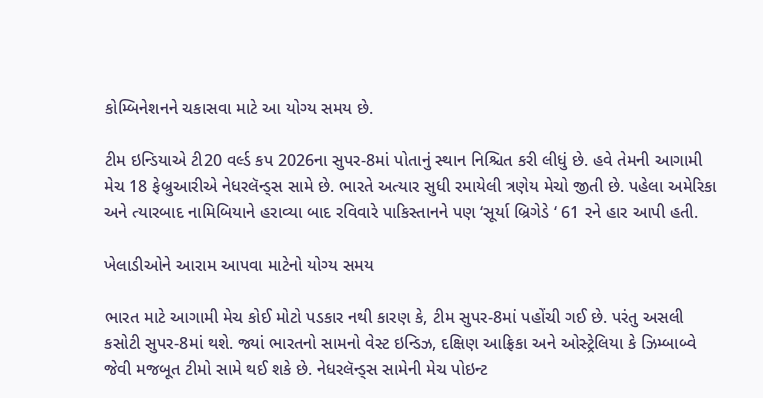કોમ્બિનેશનને ચકાસવા માટે આ યોગ્ય સમય છે.

ટીમ ઇન્ડિયાએ ટી20 વર્લ્ડ કપ 2026ના સુપર-8માં પોતાનું સ્થાન નિશ્ચિત કરી લીધું છે. હવે તેમની આગામી મેચ 18 ફેબ્રુઆરીએ નેધરલૅન્ડ્સ સામે છે. ભારતે અત્યાર સુધી રમાયેલી ત્રણેય મેચો જીતી છે. પહેલા અમેરિકા અને ત્યારબાદ નામિબિયાને હરાવ્યા બાદ રવિવારે પાકિસ્તાનને પણ ‘સૂર્યા બ્રિગેડે ‘ 61 રને હાર આપી હતી.

ખેલાડીઓને આરામ આપવા માટેનો યોગ્ય સમય

ભારત માટે આગામી મેચ કોઈ મોટો પડકાર નથી કારણ કે, ટીમ સુપર-8માં પહોંચી ગઈ છે. પરંતુ અસલી કસોટી સુપર-8માં થશે. જ્યાં ભારતનો સામનો વેસ્ટ ઇન્ડિઝ, દક્ષિણ આફ્રિકા અને ઓસ્ટ્રેલિયા કે ઝિમ્બાબ્વે જેવી મજબૂત ટીમો સામે થઈ શકે છે. નેધરલૅન્ડ્સ સામેની મેચ પોઇન્ટ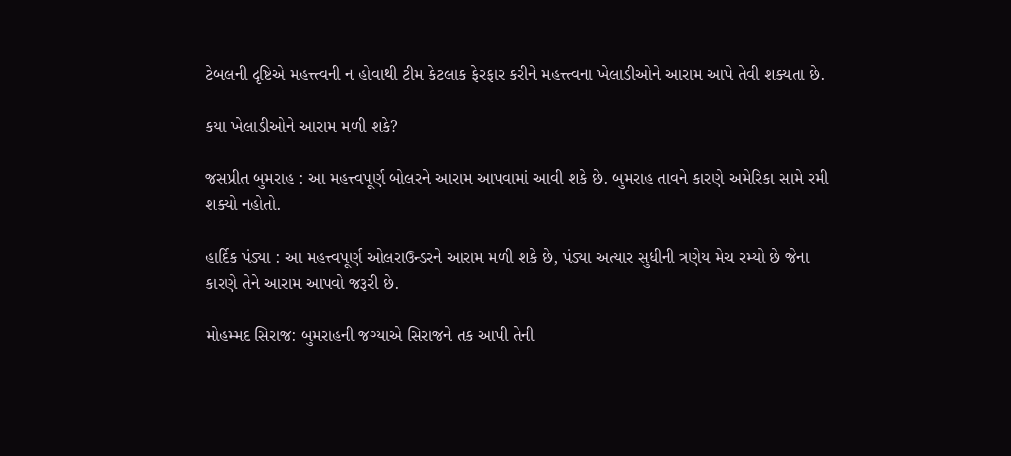ટેબલની દૃષ્ટિએ મહત્ત્ત્વની ન હોવાથી ટીમ કેટલાક ફેરફાર કરીને મહત્ત્ત્વના ખેલાડીઓને આરામ આપે તેવી શક્યતા છે.

કયા ખેલાડીઓને આરામ મળી શકે?

જસપ્રીત બુમરાહ : આ મહત્ત્વપૂર્ણ બોલરને આરામ આપવામાં આવી શકે છે. બુમરાહ તાવને કારણે અમેરિકા સામે રમી શક્યો નહોતો.

હાર્દિક પંડ્યા : આ મહત્ત્વપૂર્ણ ઓલરાઉન્ડરને આરામ મળી શકે છે, પંડ્યા અત્યાર સુધીની ત્રણેય મેચ રમ્યો છે જેના કારણે તેને આરામ આપવો જરૂરી છે.

મોહમ્મદ સિરાજ: બુમરાહની જગ્યાએ સિરાજને તક આપી તેની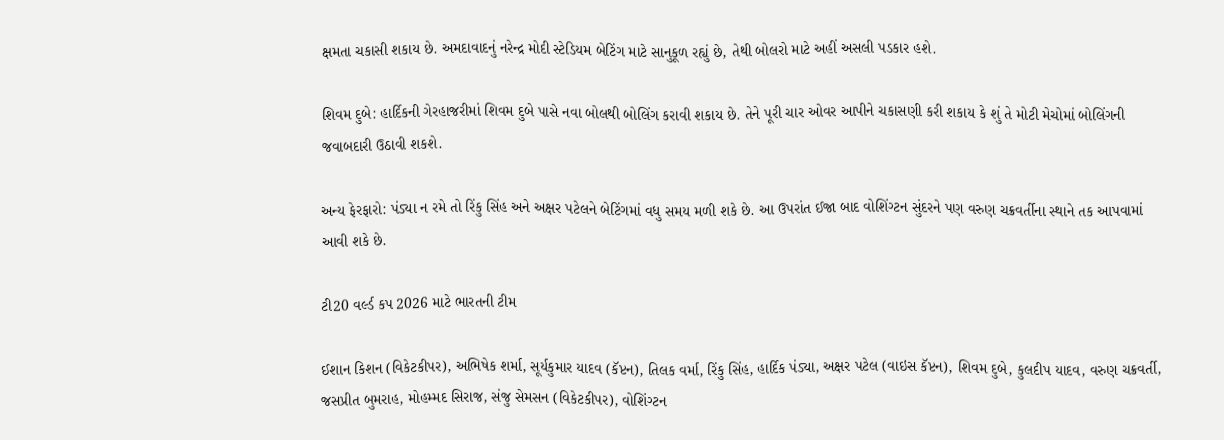ક્ષમતા ચકાસી શકાય છે. અમદાવાદનું નરેન્દ્ર મોદી સ્ટેડિયમ બેટિંગ માટે સાનુકૂળ રહ્યું છે, તેથી બોલરો માટે અહીં અસલી પડકાર હશે.

શિવમ દુબે: હાર્દિકની ગેરહાજરીમાં શિવમ દુબે પાસે નવા બોલથી બોલિંગ કરાવી શકાય છે. તેને પૂરી ચાર ઓવર આપીને ચકાસણી કરી શકાય કે શું તે મોટી મેચોમાં બોલિંગની જવાબદારી ઉઠાવી શકશે.

અન્ય ફેરફારો: પંડ્યા ન રમે તો રિંકુ સિંહ અને અક્ષર પટેલને બેટિંગમાં વધુ સમય મળી શકે છે. આ ઉપરાંત ઈજા બાદ વોશિંગ્ટન સુંદરને પણ વરુણ ચક્રવર્તીના સ્થાને તક આપવામાં આવી શકે છે.

ટી20 વર્લ્ડ કપ 2026 માટે ભારતની ટીમ

ઈશાન કિશન (વિકેટકીપર), અભિષેક શર્મા, સૂર્યકુમાર યાદવ (કૅપ્ટન), તિલક વર્મા, રિંકુ સિંહ, હાર્દિક પંડ્યા, અક્ષર પટેલ (વાઇસ કૅપ્ટન), શિવમ દુબે, કુલદીપ યાદવ, વરુણ ચક્રવર્તી, જસપ્રીત બુમરાહ, મોહમ્મદ સિરાજ, સંજુ સેમસન (વિકેટકીપર), વોશિંગ્ટન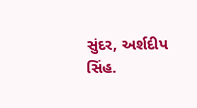સુંદર, અર્શદીપ સિંહ.